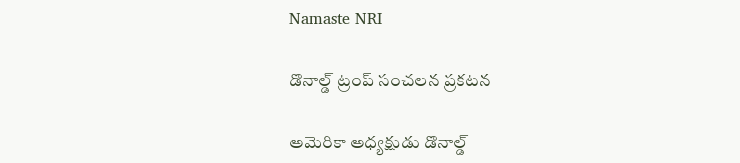Namaste NRI

డొనాల్డ్ ట్రంప్ సంచలన ప్రకటన

అమెరికా అధ్యక్షుడు డొనాల్డ్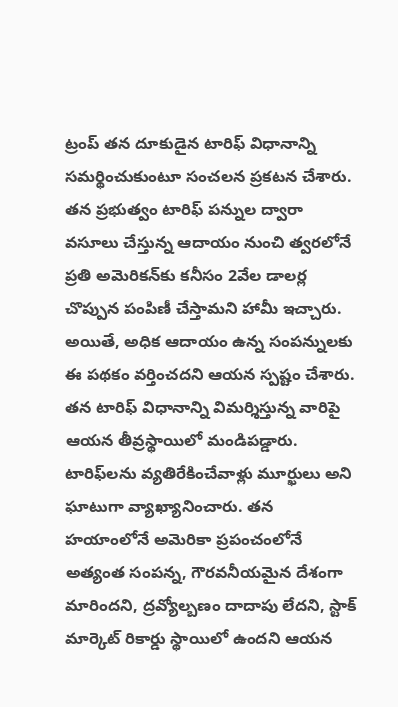ట్రంప్ తన దూకుడైన టారిఫ్ విధానాన్ని సమర్థించుకుంటూ సంచలన ప్రకటన చేశారు. తన ప్రభుత్వం టారిఫ్ పన్నుల ద్వారా వసూలు చేస్తున్న ఆదాయం నుంచి త్వరలోనే ప్రతి అమెరికన్‌కు కనీసం 2వేల డాల‌ర్ల‌ చొప్పున పంపిణీ చేస్తామని హామీ ఇచ్చారు. అయితే, అధిక ఆదాయం ఉన్న సంపన్నులకు ఈ పథకం వర్తించదని ఆయన స్పష్టం చేశారు. తన టారిఫ్ విధానాన్ని విమర్శిస్తున్న వారిపై ఆయన తీవ్రస్థాయిలో మండిపడ్డారు. టారిఫ్‌లను వ్యతిరేకించేవాళ్లు మూర్ఖులు అని ఘాటుగా వ్యాఖ్యానించారు. తన హయాంలోనే అమెరికా ప్రపంచంలోనే అత్యంత సంపన్న, గౌరవనీయమైన దేశంగా మారిందని, ద్రవ్యోల్బణం దాదాపు లేదని, స్టాక్ మార్కెట్ రికార్డు స్థాయిలో ఉందని ఆయన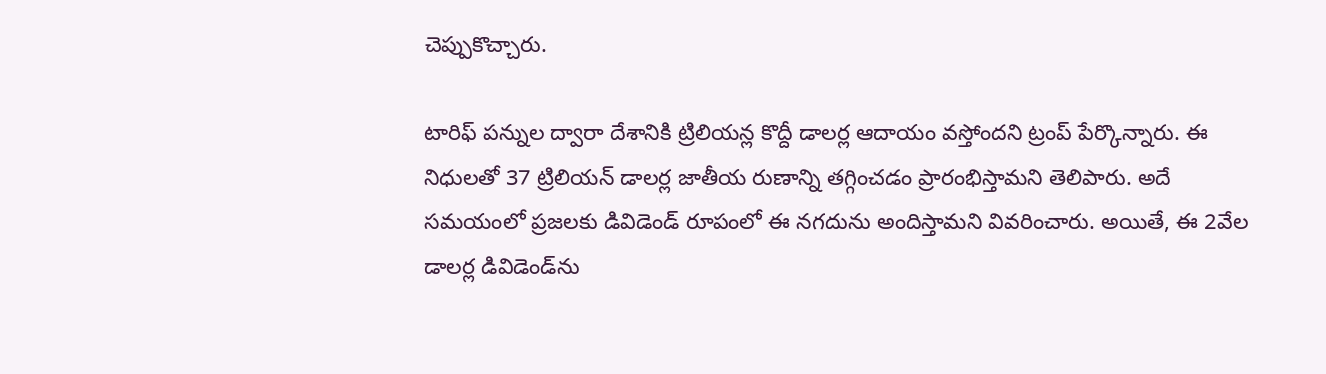చెప్పుకొచ్చారు.

టారిఫ్ పన్నుల ద్వారా దేశానికి ట్రిలియన్ల కొద్దీ డాలర్ల ఆదాయం వస్తోందని ట్రంప్ పేర్కొన్నారు. ఈ నిధులతో 37 ట్రిలియన్ డాలర్ల జాతీయ రుణాన్ని తగ్గించడం ప్రారంభిస్తామని తెలిపారు. అదే సమయంలో ప్రజలకు డివిడెండ్ రూపంలో ఈ నగదును అందిస్తామని వివరించారు. అయితే, ఈ 2వేల డాల‌ర్ల‌ డివిడెండ్‌ను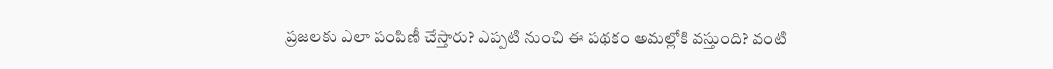ప్రజలకు ఎలా పంపిణీ చేస్తారు? ఎప్పటి నుంచి ఈ పథకం అమల్లోకి వస్తుంది? వంటి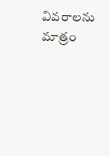వివరాలను మాత్రం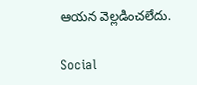ఆయన వెల్లడించలేదు.

Social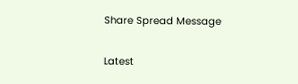Share Spread Message

Latest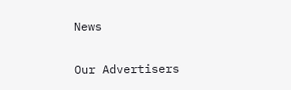News

Our Advertisers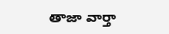తాజా వార్తా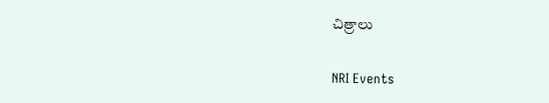చిత్రాలు

NRI Events